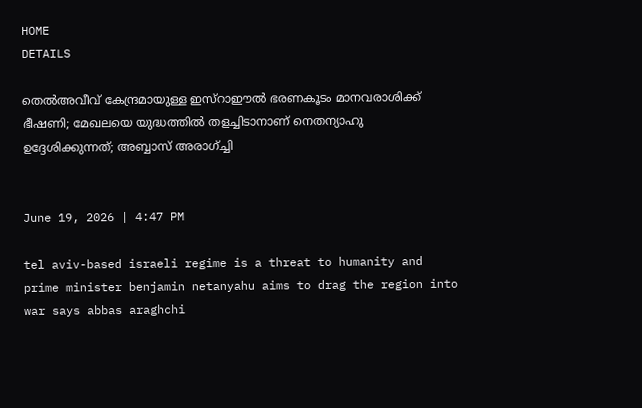HOME
DETAILS

തെല്‍അവീവ് കേന്ദ്രമായുള്ള ഇസ്‌റാഈല്‍ ഭരണകൂടം മാനവരാശിക്ക് ഭീഷണി; മേഖലയെ യുദ്ധത്തില്‍ തളച്ചിടാനാണ് നെതന്യാഹു ഉദ്ദേശിക്കുന്നത്; അബ്ബാസ് അരാഗ്ച്ചി


June 19, 2026 | 4:47 PM

tel aviv-based israeli regime is a threat to humanity and prime minister benjamin netanyahu aims to drag the region into war says abbas araghchi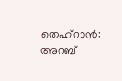തെഹ്‌റാന്‍: അറബ്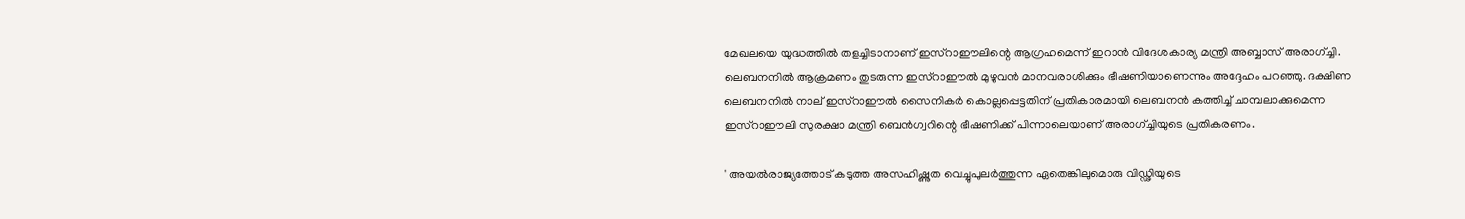മേഖലയെ യുദ്ധത്തില്‍ തളച്ചിടാനാണ് ഇസ്‌റാഈലിന്റെ ആഗ്രഹമെന്ന് ഇറാന്‍ വിദേശകാര്യ മന്ത്രി അബ്ബാസ് അരാഗ്ച്ചി. ലെബനനില്‍ ആക്രമണം തുടരുന്ന ഇസ്‌റാഈല്‍ മുഴുവന്‍ മാനവരാശിക്കും ഭീഷണിയാണെന്നും അദ്ദേഹം പറഞ്ഞു. ദക്ഷിണ ലെബനനില്‍ നാല് ഇസ്‌റാഈല്‍ സൈനികര്‍ കൊല്ലപ്പെട്ടതിന് പ്രതികാരമായി ലെബനന്‍ കത്തിച്ച് ചാമ്പലാക്കുമെന്ന ഇസ്‌റാഈലി സുരക്ഷാ മന്ത്രി ബെന്‍ഗ്വറിന്റെ ഭീഷണിക്ക് പിന്നാലെയാണ് അരാഗ്ച്ചിയുടെ പ്രതികരണം.

' അയല്‍രാജ്യത്തോട് കടുത്ത അസഹിഷ്ണുത വെച്ചുപുലര്‍ത്തുന്ന ഏതെങ്കിലുമൊരു വിഡ്ഢിയുടെ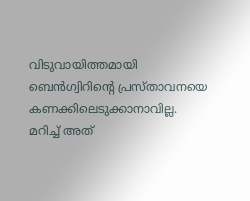വിടുവായിത്തമായി ബെന്‍ഗ്വിറിന്റെ പ്രസ്താവനയെ കണക്കിലെടുക്കാനാവില്ല. മറിച്ച് അത്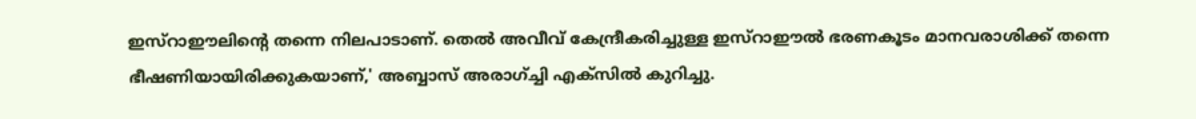ഇസ്‌റാഈലിന്റെ തന്നെ നിലപാടാണ്. തെല്‍ അവീവ് കേന്ദ്രീകരിച്ചുള്ള ഇസ്‌റാഈല്‍ ഭരണകൂടം മാനവരാശിക്ക് തന്നെ ഭീഷണിയായിരിക്കുകയാണ്,' അബ്ബാസ് അരാഗ്ച്ചി എക്‌സില്‍ കുറിച്ചു.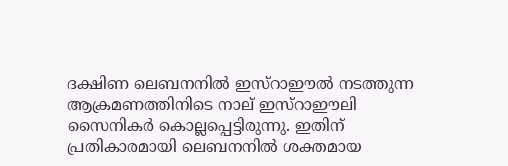ദക്ഷിണ ലെബനനില്‍ ഇസ്‌റാഈല്‍ നടത്തുന്ന ആക്രമണത്തിനിടെ നാല് ഇസ്‌റാഈലി സൈനികര്‍ കൊല്ലപ്പെട്ടിരുന്നു. ഇതിന് പ്രതികാരമായി ലെബനനില്‍ ശക്തമായ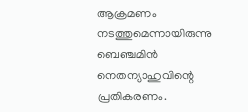ആക്രമണം നടത്തുമെന്നായിരുന്നു ബെഞ്ചമിന്‍ നെതന്യാഹുവിന്റെ പ്രതികരണം.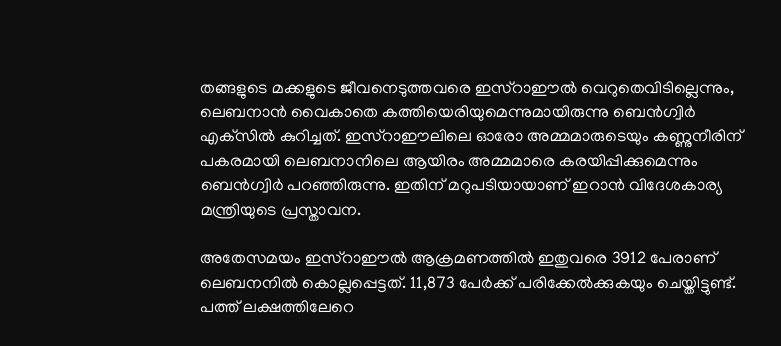തങ്ങളുടെ മക്കളുടെ ജീവനെടുത്തവരെ ഇസ്‌റാഈല്‍ വെറുതെവിടില്ലെന്നും, ലെബനാന്‍ വൈകാതെ കത്തിയെരിയുമെന്നുമായിരുന്നു ബെന്‍ഗ്വിര്‍ എക്‌സില്‍ കുറിച്ചത്. ഇസ്‌റാഈലിലെ ഓരോ അമ്മമാരുടെയും കണ്ണുനീരിന് പകരമായി ലെബനാനിലെ ആയിരം അമ്മമാരെ കരയിപ്പിക്കുമെന്നും ബെന്‍ഗ്വിര്‍ പറഞ്ഞിരുന്നു. ഇതിന് മറുപടിയായാണ് ഇറാന്‍ വിദേശകാര്യ മന്ത്രിയുടെ പ്രസ്താവന.

അതേസമയം ഇസ്‌റാഈല്‍ ആക്രമണത്തില്‍ ഇതുവരെ 3912 പേരാണ് ലെബനനില്‍ കൊല്ലപ്പെട്ടത്. 11,873 പേര്‍ക്ക് പരിക്കേല്‍ക്കുകയും ചെയ്തിട്ടുണ്ട്. പത്ത് ലക്ഷത്തിലേറെ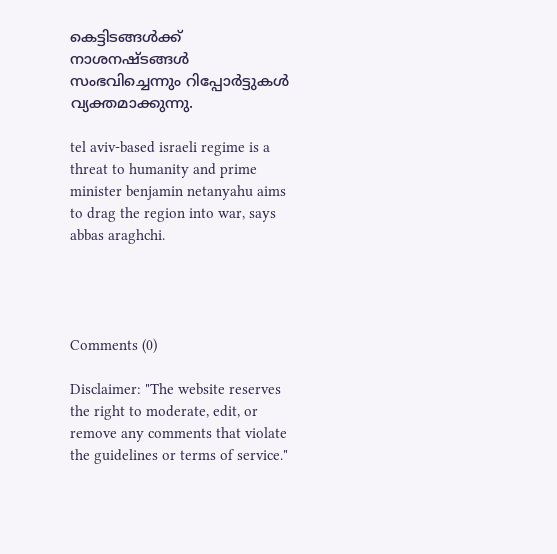കെട്ടിടങ്ങള്‍ക്ക് നാശനഷ്ടങ്ങള്‍ സംഭവിച്ചെന്നും റിപ്പോര്‍ട്ടുകള്‍ വ്യക്തമാക്കുന്നു.

tel aviv-based israeli regime is a threat to humanity and prime minister benjamin netanyahu aims to drag the region into war, says abbas araghchi.




Comments (0)

Disclaimer: "The website reserves the right to moderate, edit, or remove any comments that violate the guidelines or terms of service."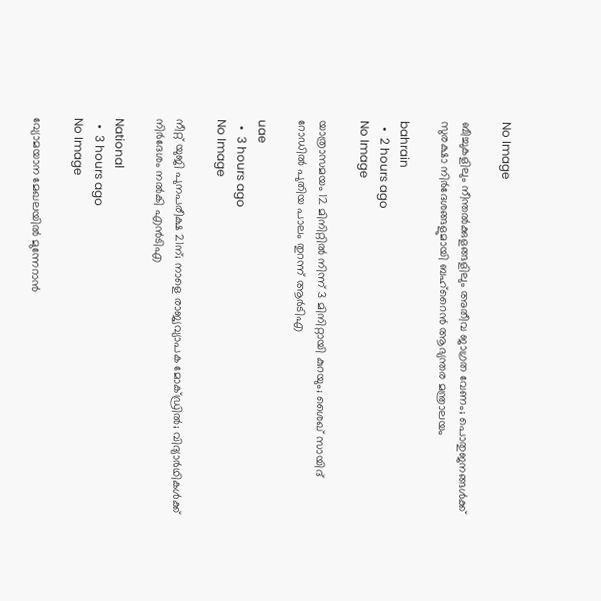No Image

ബീച്ചുകളിലും നീന്തല്‍ക്കുളങ്ങളിലും അതീവ ജാഗ്രത വേണം; പൊതുജനങ്ങള്‍ക്ക് സുരക്ഷാ നിര്‍ദേശങ്ങളുമായി ബഹ്‌റൈന്‍ ആഭ്യന്തര മന്ത്രാലയം

bahrain
  •  2 hours ago
No Image

യാത്രാസമയം 12 മിനിറ്റിൽ നിന്ന് 3 മിനിറ്റായി കുറയും; ശൈഖ് സായിദ് റോഡിൽ പുതിയ പാലം തുറന്ന് ആർടിഎ

uae
  •  3 hours ago
No Image

നീറ്റ് യുജി പുനപരീക്ഷ 21ന്; നാളെ രാജ്യവ്യാപക മോക്ഡ്രില്‍; വിദ്യാര്‍ഥികള്‍ക്ക് നിര്‍ദേശം നല്‍കി എന്‍ടിഎ

National
  •  3 hours ago
No Image

വ്യോമയാന മേഖലയിൽ മുന്നേറാൻ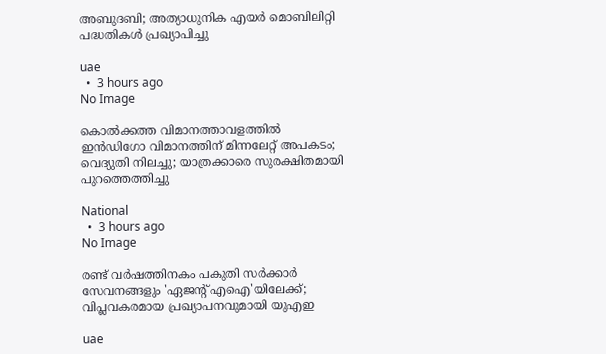അബുദബി; അത്യാധുനിക എയർ മൊബിലിറ്റി പദ്ധതികൾ പ്രഖ്യാപിച്ചു

uae
  •  3 hours ago
No Image

കൊൽക്കത്ത വിമാനത്താവളത്തിൽ ഇൻഡിഗോ വിമാനത്തിന് മിന്നലേറ്റ് അപകടം; വെദ്യുതി നിലച്ചു; യാത്രക്കാരെ സുരക്ഷിതമായി പുറത്തെത്തിച്ചു

National
  •  3 hours ago
No Image

രണ്ട് വർഷത്തിനകം പകുതി സർക്കാർ സേവനങ്ങളും 'ഏജന്റ് എഐ'യിലേക്ക്; വിപ്ലവകരമായ പ്രഖ്യാപനവുമായി യുഎഇ

uae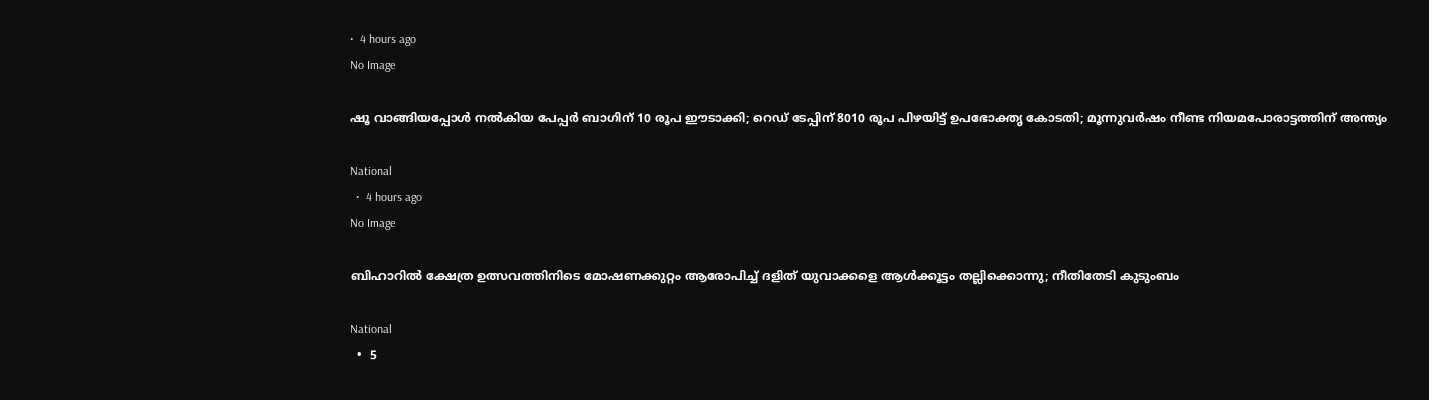•  4 hours ago
No Image

ഷൂ വാങ്ങിയപ്പോള്‍ നല്‍കിയ പേപ്പര്‍ ബാഗിന് 10 രൂപ ഈടാക്കി; റെഡ് ടേപ്പിന് 8010 രൂപ പിഴയിട്ട് ഉപഭോക്തൃ കോടതി; മൂന്നുവര്‍ഷം നീണ്ട നിയമപോരാട്ടത്തിന് അന്ത്യം

National
  •  4 hours ago
No Image

ബിഹാറില്‍ ക്ഷേത്ര ഉത്സവത്തിനിടെ മോഷണക്കുറ്റം ആരോപിച്ച് ദളിത് യുവാക്കളെ ആള്‍ക്കൂട്ടം തല്ലിക്കൊന്നു; നീതിതേടി കുടുംബം

National
  •  5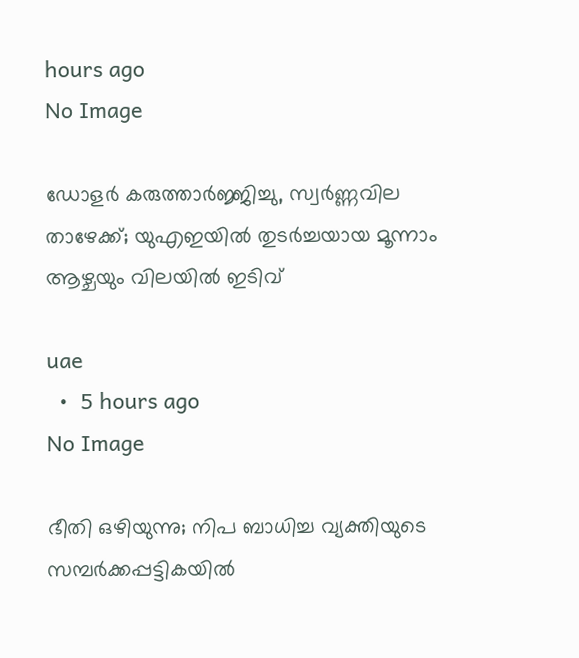hours ago
No Image

ഡോളർ കരുത്താർജ്ജിച്ചു, സ്വർണ്ണവില താഴേക്ക്; യുഎഇയിൽ തുടർച്ചയായ മൂന്നാം ആഴ്ചയും വിലയിൽ ഇടിവ്

uae
  •  5 hours ago
No Image

ഭീതി ഒഴിയുന്നു; നിപ ബാധിച്ച വ്യക്തിയുടെ സമ്പര്‍ക്കപ്പട്ടികയില്‍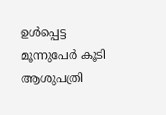ഉള്‍പ്പെട്ട മൂന്നുപേര്‍ കൂടി ആശുപത്രി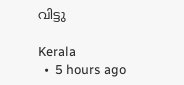വിട്ടു

Kerala
  •  5 hours ago